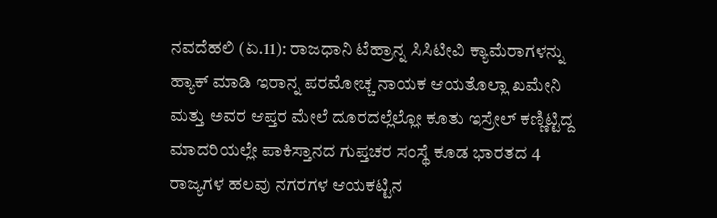ನವದೆಹಲಿ (ಏ.11): ರಾಜಧಾನಿ ಟೆಹ್ರಾನ್ನ ಸಿಸಿಟೀವಿ ಕ್ಯಾಮೆರಾಗಳನ್ನು ಹ್ಯಾಕ್ ಮಾಡಿ ಇರಾನ್ನ ಪರಮೋಚ್ಚ ನಾಯಕ ಆಯತೊಲ್ಲಾ ಖಮೇನಿ ಮತ್ತು ಅವರ ಆಪ್ತರ ಮೇಲೆ ದೂರದಲ್ಲೆಲ್ಲೋ ಕೂತು ಇಸ್ರೇಲ್ ಕಣ್ಣಿಟ್ಟಿದ್ದ ಮಾದರಿಯಲ್ಲೇ ಪಾಕಿಸ್ತಾನದ ಗುಪ್ತಚರ ಸಂಸ್ಥೆ ಕೂಡ ಭಾರತದ 4 ರಾಜ್ಯಗಳ ಹಲವು ನಗರಗಳ ಆಯಕಟ್ಟಿನ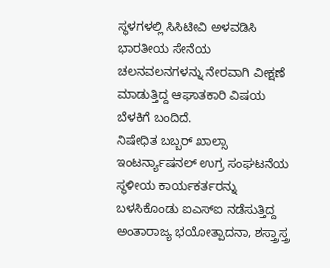ಸ್ಥಳಗಳಲ್ಲಿ ಸಿಸಿಟೀವಿ ಅಳವಡಿಸಿ ಭಾರತೀಯ ಸೇನೆಯ ಚಲನವಲನಗಳನ್ನು ನೇರವಾಗಿ ವೀಕ್ಷಣೆ ಮಾಡುತ್ತಿದ್ದ ಆಘಾತಕಾರಿ ವಿಷಯ ಬೆಳಕಿಗೆ ಬಂದಿದೆ.
ನಿಷೇಧಿತ ಬಬ್ಬರ್ ಖಾಲ್ಸಾ ಇಂಟರ್ನ್ಯಾಷನಲ್ ಉಗ್ರ ಸಂಘಟನೆಯ ಸ್ಥಳೀಯ ಕಾರ್ಯಕರ್ತರನ್ನು ಬಳಸಿಕೊಂಡು ಐಎಸ್ಐ ನಡೆಸುತ್ತಿದ್ದ ಅಂತಾರಾಜ್ಯ ಭಯೋತ್ಪಾದನಾ, ಶಸ್ತ್ರಾಸ್ತ್ರ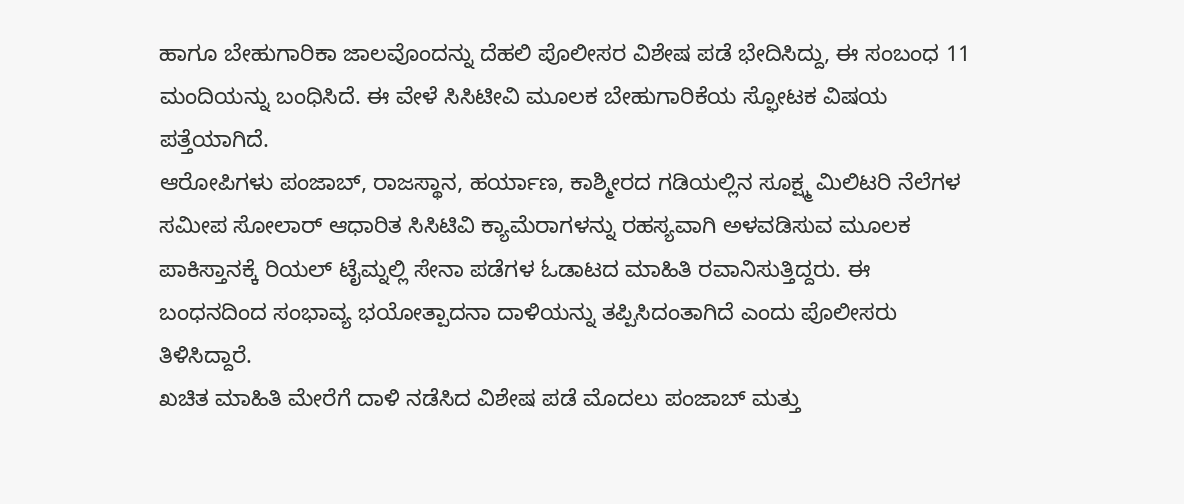ಹಾಗೂ ಬೇಹುಗಾರಿಕಾ ಜಾಲವೊಂದನ್ನು ದೆಹಲಿ ಪೊಲೀಸರ ವಿಶೇಷ ಪಡೆ ಭೇದಿಸಿದ್ದು, ಈ ಸಂಬಂಧ 11 ಮಂದಿಯನ್ನು ಬಂಧಿಸಿದೆ. ಈ ವೇಳೆ ಸಿಸಿಟೀವಿ ಮೂಲಕ ಬೇಹುಗಾರಿಕೆಯ ಸ್ಫೋಟಕ ವಿಷಯ ಪತ್ತೆಯಾಗಿದೆ.
ಆರೋಪಿಗಳು ಪಂಜಾಬ್, ರಾಜಸ್ಥಾನ, ಹರ್ಯಾಣ, ಕಾಶ್ಮೀರದ ಗಡಿಯಲ್ಲಿನ ಸೂಕ್ಷ್ಮ ಮಿಲಿಟರಿ ನೆಲೆಗಳ ಸಮೀಪ ಸೋಲಾರ್ ಆಧಾರಿತ ಸಿಸಿಟಿವಿ ಕ್ಯಾಮೆರಾಗಳನ್ನು ರಹಸ್ಯವಾಗಿ ಅಳವಡಿಸುವ ಮೂಲಕ ಪಾಕಿಸ್ತಾನಕ್ಕೆ ರಿಯಲ್ ಟೈಮ್ನಲ್ಲಿ ಸೇನಾ ಪಡೆಗಳ ಓಡಾಟದ ಮಾಹಿತಿ ರವಾನಿಸುತ್ತಿದ್ದರು. ಈ ಬಂಧನದಿಂದ ಸಂಭಾವ್ಯ ಭಯೋತ್ಪಾದನಾ ದಾಳಿಯನ್ನು ತಪ್ಪಿಸಿದಂತಾಗಿದೆ ಎಂದು ಪೊಲೀಸರು ತಿಳಿಸಿದ್ದಾರೆ.
ಖಚಿತ ಮಾಹಿತಿ ಮೇರೆಗೆ ದಾಳಿ ನಡೆಸಿದ ವಿಶೇಷ ಪಡೆ ಮೊದಲು ಪಂಜಾಬ್ ಮತ್ತು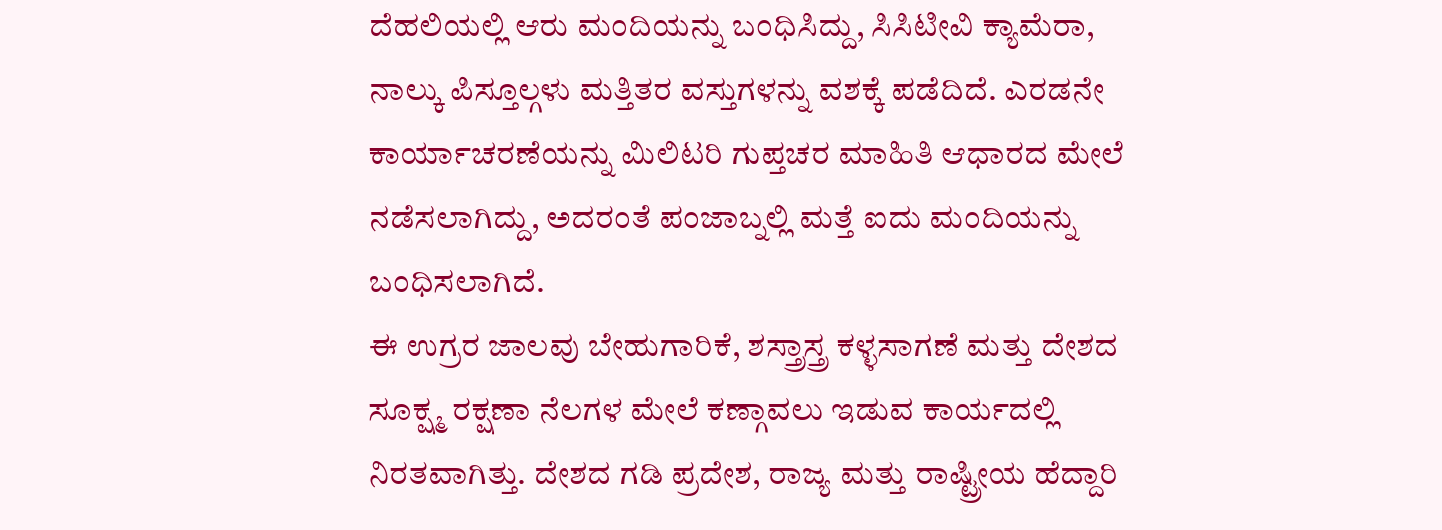ದೆಹಲಿಯಲ್ಲಿ ಆರು ಮಂದಿಯನ್ನು ಬಂಧಿಸಿದ್ದು, ಸಿಸಿಟೀವಿ ಕ್ಯಾಮೆರಾ, ನಾಲ್ಕು ಪಿಸ್ತೂಲ್ಗಳು ಮತ್ತಿತರ ವಸ್ತುಗಳನ್ನು ವಶಕ್ಕೆ ಪಡೆದಿದೆ. ಎರಡನೇ ಕಾರ್ಯಾಚರಣೆಯನ್ನು ಮಿಲಿಟರಿ ಗುಪ್ತಚರ ಮಾಹಿತಿ ಆಧಾರದ ಮೇಲೆ ನಡೆಸಲಾಗಿದ್ದು, ಅದರಂತೆ ಪಂಜಾಬ್ನಲ್ಲಿ ಮತ್ತೆ ಐದು ಮಂದಿಯನ್ನು ಬಂಧಿಸಲಾಗಿದೆ.
ಈ ಉಗ್ರರ ಜಾಲವು ಬೇಹುಗಾರಿಕೆ, ಶಸ್ತ್ರಾಸ್ತ್ರ ಕಳ್ಳಸಾಗಣೆ ಮತ್ತು ದೇಶದ ಸೂಕ್ಷ್ಮ ರಕ್ಷಣಾ ನೆಲಗಳ ಮೇಲೆ ಕಣ್ಗಾವಲು ಇಡುವ ಕಾರ್ಯದಲ್ಲಿ ನಿರತವಾಗಿತ್ತು. ದೇಶದ ಗಡಿ ಪ್ರದೇಶ, ರಾಜ್ಯ ಮತ್ತು ರಾಷ್ಟ್ರೀಯ ಹೆದ್ದಾರಿ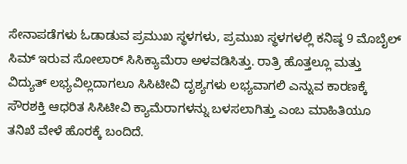ಸೇನಾಪಡೆಗಳು ಓಡಾಡುವ ಪ್ರಮುಖ ಸ್ಥಳಗಳು, ಪ್ರಮುಖ ಸ್ಥಳಗಳಲ್ಲಿ ಕನಿಷ್ಠ 9 ಮೊಬೈಲ್ ಸಿಮ್ ಇರುವ ಸೋಲಾರ್ ಸಿಸಿಕ್ಯಾಮೆರಾ ಅಳವಡಿಸಿತ್ತು. ರಾತ್ರಿ ಹೊತ್ತಲ್ಲೂ ಮತ್ತು ವಿದ್ಯುತ್ ಲಭ್ಯವಿಲ್ಲದಾಗಲೂ ಸಿಸಿಟೀವಿ ದೃಶ್ಯಗಳು ಲಭ್ಯವಾಗಲಿ ಎನ್ನುವ ಕಾರಣಕ್ಕೆ ಸೌರಶಕ್ತಿ ಆಧರಿತ ಸಿಸಿಟೀವಿ ಕ್ಯಾಮೆರಾಗಳನ್ನು ಬಳಸಲಾಗಿತ್ತು ಎಂಬ ಮಾಹಿತಿಯೂ ತನಿಖೆ ವೇಳೆ ಹೊರಕ್ಕೆ ಬಂದಿದೆ.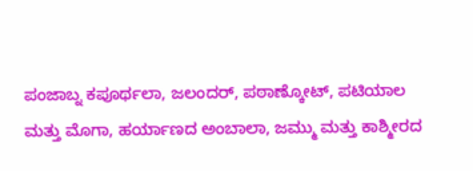ಪಂಜಾಬ್ನ ಕಪೂರ್ಥಲಾ, ಜಲಂದರ್, ಪಠಾಣ್ಕೋಟ್, ಪಟಿಯಾಲ ಮತ್ತು ಮೊಗಾ, ಹರ್ಯಾಣದ ಅಂಬಾಲಾ, ಜಮ್ಮು ಮತ್ತು ಕಾಶ್ಮೀರದ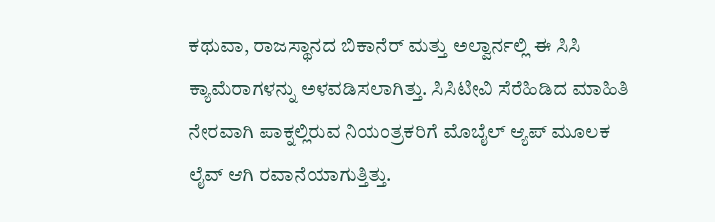ಕಥುವಾ, ರಾಜಸ್ಥಾನದ ಬಿಕಾನೆರ್ ಮತ್ತು ಅಲ್ವಾರ್ನಲ್ಲಿ ಈ ಸಿಸಿ ಕ್ಯಾಮೆರಾಗಳನ್ನು ಅಳವಡಿಸಲಾಗಿತ್ತು. ಸಿಸಿಟೀವಿ ಸೆರೆಹಿಡಿದ ಮಾಹಿತಿ ನೇರವಾಗಿ ಪಾಕ್ನಲ್ಲಿರುವ ನಿಯಂತ್ರಕರಿಗೆ ಮೊಬೈಲ್ ಆ್ಯಪ್ ಮೂಲಕ ಲೈವ್ ಆಗಿ ರವಾನೆಯಾಗುತ್ತಿತ್ತು.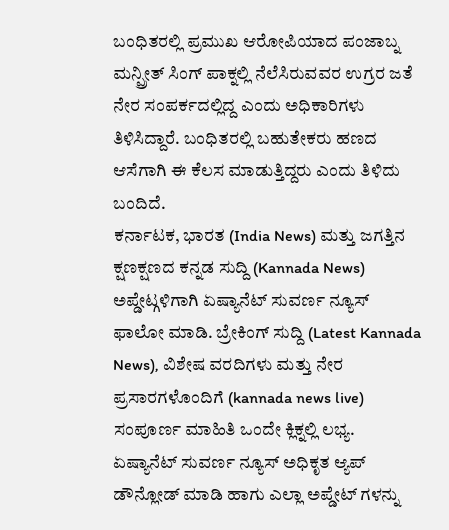ಬಂಧಿತರಲ್ಲಿ ಪ್ರಮುಖ ಆರೋಪಿಯಾದ ಪಂಜಾಬ್ನ ಮನ್ಪ್ರೀತ್ ಸಿಂಗ್ ಪಾಕ್ನಲ್ಲಿ ನೆಲೆಸಿರುವವರ ಉಗ್ರರ ಜತೆ ನೇರ ಸಂಪರ್ಕದಲ್ಲಿದ್ದ ಎಂದು ಅಧಿಕಾರಿಗಳು ತಿಳಿಸಿದ್ದಾರೆ. ಬಂಧಿತರಲ್ಲಿ ಬಹುತೇಕರು ಹಣದ ಆಸೆಗಾಗಿ ಈ ಕೆಲಸ ಮಾಡುತ್ತಿದ್ದರು ಎಂದು ತಿಳಿದು ಬಂದಿದೆ.
ಕರ್ನಾಟಕ, ಭಾರತ (India News) ಮತ್ತು ಜಗತ್ತಿನ ಕ್ಷಣಕ್ಷಣದ ಕನ್ನಡ ಸುದ್ದಿ (Kannada News) ಅಪ್ಡೇಟ್ಗಳಿಗಾಗಿ ಏಷ್ಯಾನೆಟ್ ಸುವರ್ಣ ನ್ಯೂಸ್ ಫಾಲೋ ಮಾಡಿ. ಬ್ರೇಕಿಂಗ್ ಸುದ್ದಿ (Latest Kannada News), ವಿಶೇಷ ವರದಿಗಳು ಮತ್ತು ನೇರ ಪ್ರಸಾರಗಳೊಂದಿಗೆ (kannada news live) ಸಂಪೂರ್ಣ ಮಾಹಿತಿ ಒಂದೇ ಕ್ಲಿಕ್ನಲ್ಲಿ ಲಭ್ಯ. ಏಷ್ಯಾನೆಟ್ ಸುವರ್ಣ ನ್ಯೂಸ್ ಅಧಿಕೃತ ಆ್ಯಪ್ ಡೌನ್ಲೋಡ್ ಮಾಡಿ ಹಾಗು ಎಲ್ಲಾ ಅಪ್ಡೇಟ್ ಗಳನ್ನು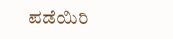ಪಡೆಯಿರಿ